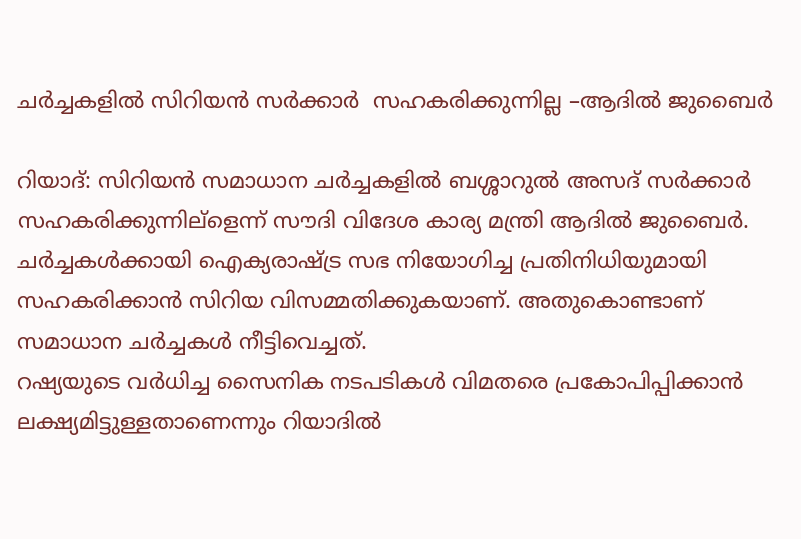ചര്‍ച്ചകളില്‍ സിറിയന്‍ സര്‍ക്കാര്‍  സഹകരിക്കുന്നില്ല –ആദില്‍ ജുബൈര്‍

റിയാദ്: സിറിയന്‍ സമാധാന ചര്‍ച്ചകളില്‍ ബശ്ശാറുല്‍ അസദ് സര്‍ക്കാര്‍ സഹകരിക്കുന്നില്ളെന്ന് സൗദി വിദേശ കാര്യ മന്ത്രി ആദില്‍ ജുബൈര്‍. ചര്‍ച്ചകള്‍ക്കായി ഐക്യരാഷ്ട്ര സഭ നിയോഗിച്ച പ്രതിനിധിയുമായി സഹകരിക്കാന്‍ സിറിയ വിസമ്മതിക്കുകയാണ്. അതുകൊണ്ടാണ് സമാധാന ചര്‍ച്ചകള്‍ നീട്ടിവെച്ചത്.
റഷ്യയുടെ വര്‍ധിച്ച സൈനിക നടപടികള്‍ വിമതരെ പ്രകോപിപ്പിക്കാന്‍ ലക്ഷ്യമിട്ടുള്ളതാണെന്നും റിയാദില്‍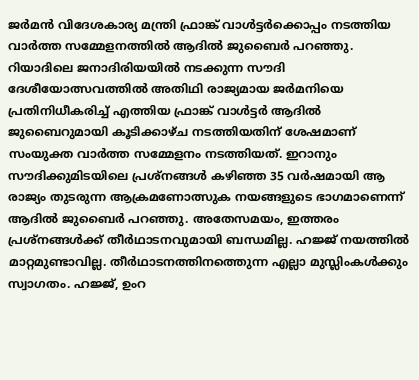ജര്‍മന്‍ വിദേശകാര്യ മന്ത്രി ഫ്രാങ്ക് വാള്‍ട്ടര്‍ക്കൊപ്പം നടത്തിയ വാര്‍ത്ത സമ്മേളനത്തില്‍ ആദില്‍ ജുബൈര്‍ പറഞ്ഞു. റിയാദിലെ ജനാദിരിയയില്‍ നടക്കുന്ന സൗദി ദേശീയോത്സവത്തില്‍ അതിഥി രാജ്യമായ ജര്‍മനിയെ പ്രതിനിധീകരിച്ച് എത്തിയ ഫ്രാങ്ക് വാള്‍ട്ടര്‍ ആദില്‍ ജുബൈറുമായി കൂടിക്കാഴ്ച നടത്തിയതിന് ശേഷമാണ് സംയുക്ത വാര്‍ത്ത സമ്മേളനം നടത്തിയത്. ഇറാനും സൗദിക്കുമിടയിലെ പ്രശ്നങ്ങള്‍ കഴിഞ്ഞ 35 വര്‍ഷമായി ആ രാജ്യം തുടരുന്ന ആക്രമണോത്സുക നയങ്ങളുടെ ഭാഗമാണെന്ന് ആദില്‍ ജുബൈര്‍ പറഞ്ഞു. അതേസമയം, ഇത്തരം പ്രശ്നങ്ങള്‍ക്ക് തീര്‍ഥാടനവുമായി ബന്ധമില്ല. ഹജ്ജ് നയത്തില്‍ മാറ്റമുണ്ടാവില്ല. തീര്‍ഥാടനത്തിനത്തെുന്ന എല്ലാ മുസ്ലിംകള്‍ക്കും സ്വാഗതം. ഹജ്ജ്, ഉംറ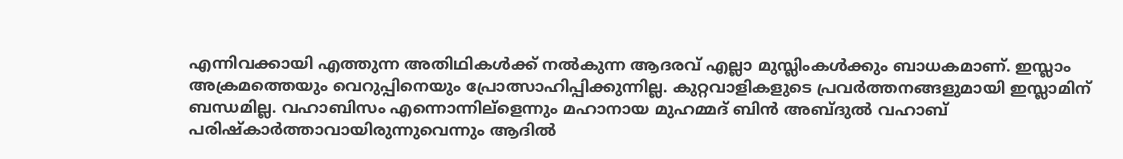എന്നിവക്കായി എത്തുന്ന അതിഥികള്‍ക്ക് നല്‍കുന്ന ആദരവ് എല്ലാ മുസ്ലിംകള്‍ക്കും ബാധകമാണ്. ഇസ്ലാം അക്രമത്തെയും വെറുപ്പിനെയും പ്രോത്സാഹിപ്പിക്കുന്നില്ല. കുറ്റവാളികളുടെ പ്രവര്‍ത്തനങ്ങളുമായി ഇസ്ലാമിന് ബന്ധമില്ല. വഹാബിസം എന്നൊന്നില്ളെന്നും മഹാനായ മുഹമ്മദ് ബിന്‍ അബ്ദുല്‍ വഹാബ് പരിഷ്കാര്‍ത്താവായിരുന്നുവെന്നും ആദില്‍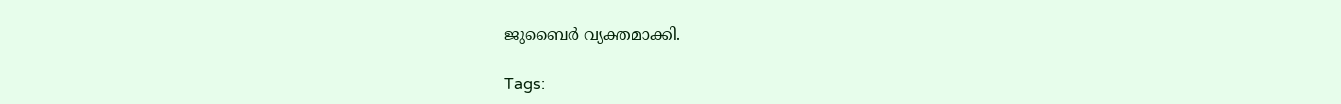ജുബൈര്‍ വ്യക്തമാക്കി.

Tags: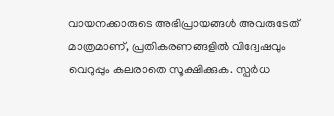വായനക്കാരുടെ അഭിപ്രായങ്ങള്‍ അവരുടേത് മാത്രമാണ്, പ്രതികരണങ്ങളിൽ വിദ്വേഷവും വെറുപ്പും കലരാതെ സൂക്ഷിക്കുക. സ്പർധ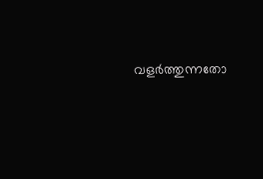വളർത്തുന്നതോ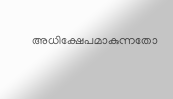അധിക്ഷേപമാകുന്നതോ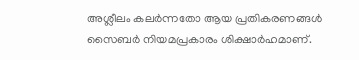അശ്ലീലം കലർന്നതോ ആയ പ്രതികരണങ്ങൾ സൈബർ നിയമപ്രകാരം ശിക്ഷാർഹമാണ്.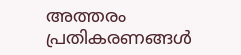അത്തരം പ്രതികരണങ്ങൾ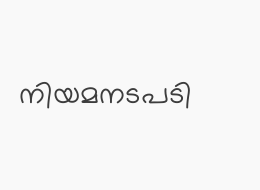നിയമനടപടി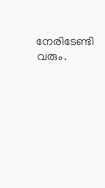നേരിടേണ്ടി വരും.